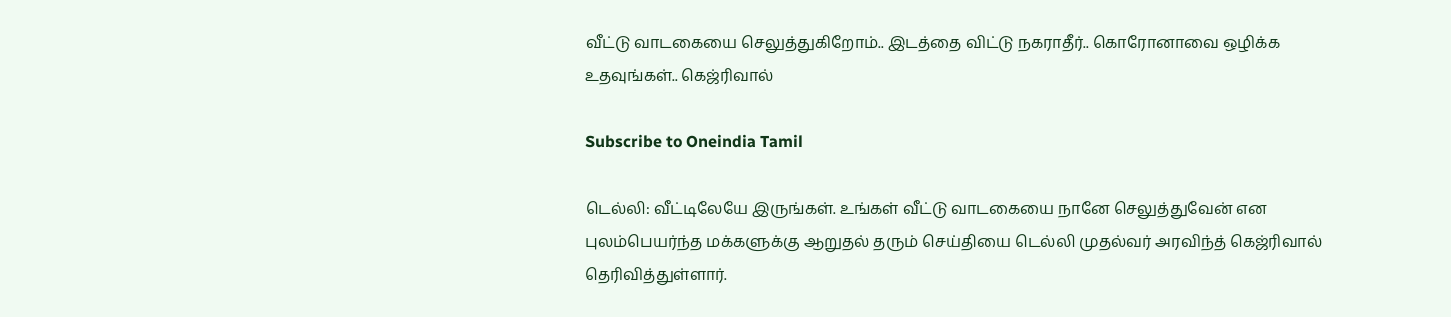வீட்டு வாடகையை செலுத்துகிறோம்.. இடத்தை விட்டு நகராதீர்.. கொரோனாவை ஒழிக்க உதவுங்கள்.. கெஜ்ரிவால்

Subscribe to Oneindia Tamil

டெல்லி: வீட்டிலேயே இருங்கள். உங்கள் வீட்டு வாடகையை நானே செலுத்துவேன் என புலம்பெயர்ந்த மக்களுக்கு ஆறுதல் தரும் செய்தியை டெல்லி முதல்வர் அரவிந்த் கெஜ்ரிவால் தெரிவித்துள்ளார்.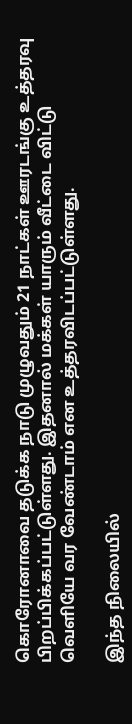கொரோனாவை தடுக்க நாடு முழுவதும் 21 நாட்கள் ஊரடங்கு உத்தரவு பிறப்பிக்கப்பட்டுள்ளது. இதனால் மக்கள் யாரும் வீட்டை விட்டு வெளியே வர வேண்டாம் என உத்தரவிடப்பட்டுள்ளது.

இந்த நிலையில்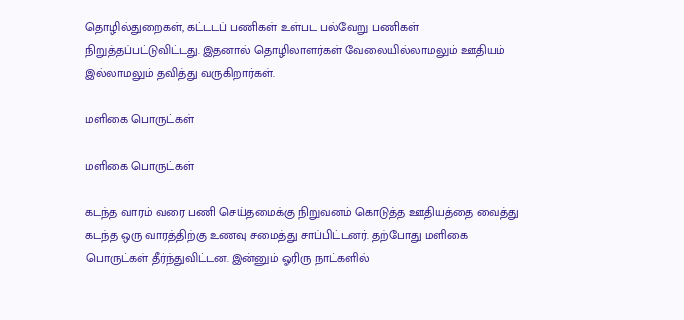தொழில்துறைகள், கட்டடப் பணிகள் உள்பட பல்வேறு பணிகள் நிறுத்தப்பட்டுவிட்டது. இதனால் தொழிலாளர்கள் வேலையில்லாமலும் ஊதியம் இல்லாமலும் தவித்து வருகிறார்கள்.

மளிகை பொருட்கள்

மளிகை பொருட்கள்

கடந்த வாரம் வரை பணி செய்தமைக்கு நிறுவனம் கொடுத்த ஊதியத்தை வைத்து கடந்த ஒரு வாரத்திற்கு உணவு சமைத்து சாப்பிட்டனர். தற்போது மளிகை பொருட்கள் தீர்ந்துவிட்டன. இன்னும் ஓரிரு நாட்களில்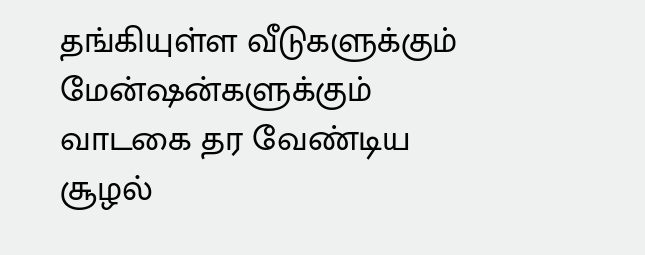தங்கியுள்ள வீடுகளுக்கும் மேன்ஷன்களுக்கும் வாடகை தர வேண்டிய சூழல்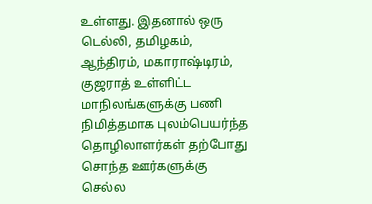உள்ளது. இதனால் ஒரு டெல்லி, தமிழகம், ஆந்திரம், மகாராஷ்டிரம், குஜராத் உள்ளிட்ட மாநிலங்களுக்கு பணி நிமித்தமாக புலம்பெயர்ந்த தொழிலாளர்கள் தற்போது சொந்த ஊர்களுக்கு செல்ல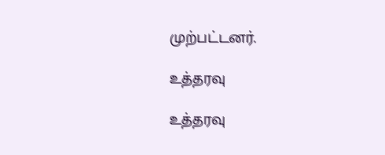முற்பட்டனர்.

உத்தரவு

உத்தரவு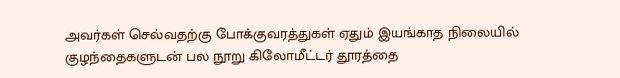அவர்கள் செல்வதற்கு போக்குவரத்துகள் ஏதும் இயங்காத நிலையில் குழந்தைகளுடன் பல நூறு கிலோமீட்டர் தூரத்தை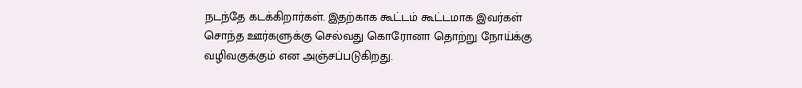நடந்தே கடக்கிறார்கள். இதற்காக கூட்டம் கூட்டமாக இவர்கள் சொந்த ஊர்களுக்கு செல்வது கொரோனா தொற்று நோய்க்கு வழிவகுக்கும் என அஞ்சப்படுகிறது.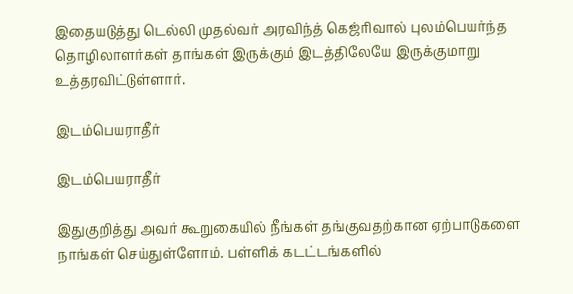இதையடுத்து டெல்லி முதல்வர் அரவிந்த் கெஜ்ரிவால் புலம்பெயர்ந்த தொழிலாளர்கள் தாங்கள் இருக்கும் இடத்திலேயே இருக்குமாறு உத்தரவிட்டுள்ளார்.

இடம்பெயராதீர்

இடம்பெயராதீர்

இதுகுறித்து அவர் கூறுகையில் நீங்கள் தங்குவதற்கான ஏற்பாடுகளை நாங்கள் செய்துள்ளோம். பள்ளிக் கடட்டங்களில்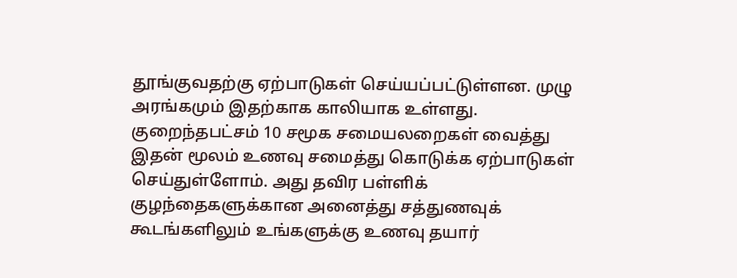தூங்குவதற்கு ஏற்பாடுகள் செய்யப்பட்டுள்ளன. முழு அரங்கமும் இதற்காக காலியாக உள்ளது. குறைந்தபட்சம் 10 சமூக சமையலறைகள் வைத்து இதன் மூலம் உணவு சமைத்து கொடுக்க ஏற்பாடுகள் செய்துள்ளோம். அது தவிர பள்ளிக் குழந்தைகளுக்கான அனைத்து சத்துணவுக் கூடங்களிலும் உங்களுக்கு உணவு தயார்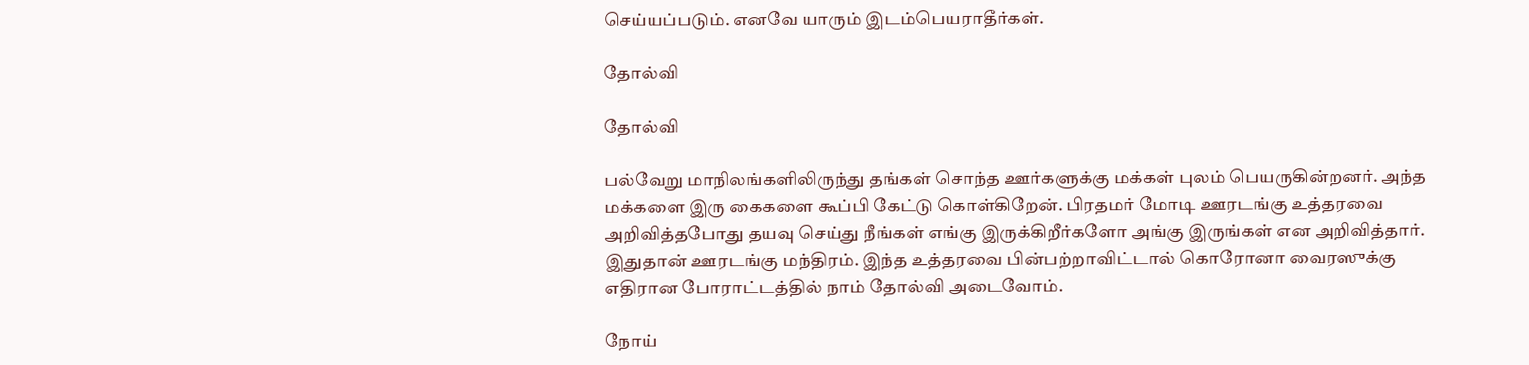செய்யப்படும். எனவே யாரும் இடம்பெயராதீர்கள்.

தோல்வி

தோல்வி

பல்வேறு மாநிலங்களிலிருந்து தங்கள் சொந்த ஊர்களுக்கு மக்கள் புலம் பெயருகின்றனர். அந்த மக்களை இரு கைகளை கூப்பி கேட்டு கொள்கிறேன். பிரதமர் மோடி ஊரடங்கு உத்தரவை அறிவித்தபோது தயவு செய்து நீங்கள் எங்கு இருக்கிறீர்களோ அங்கு இருங்கள் என அறிவித்தார். இதுதான் ஊரடங்கு மந்திரம். இந்த உத்தரவை பின்பற்றாவிட்டால் கொரோனா வைரஸுக்கு எதிரான போராட்டத்தில் நாம் தோல்வி அடைவோம்.

நோய்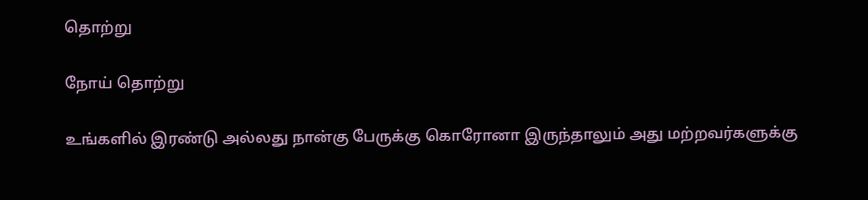தொற்று

நோய் தொற்று

உங்களில் இரண்டு அல்லது நான்கு பேருக்கு கொரோனா இருந்தாலும் அது மற்றவர்களுக்கு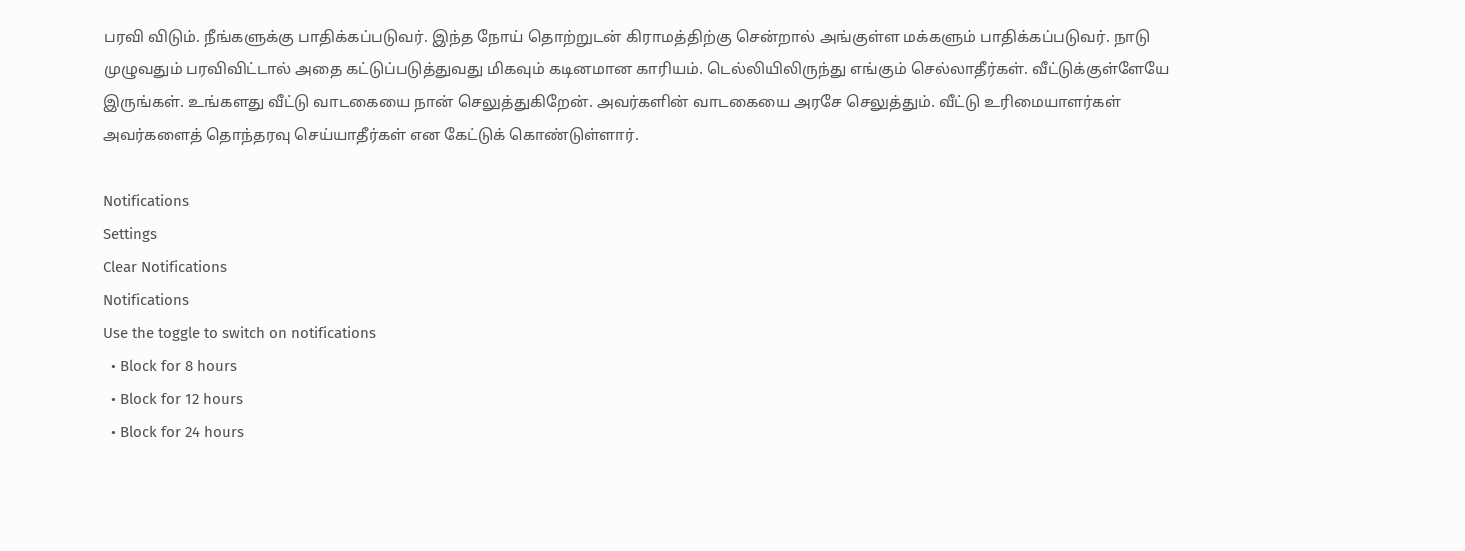பரவி விடும். நீங்களுக்கு பாதிக்கப்படுவர். இந்த நோய் தொற்றுடன் கிராமத்திற்கு சென்றால் அங்குள்ள மக்களும் பாதிக்கப்படுவர். நாடு முழுவதும் பரவிவிட்டால் அதை கட்டுப்படுத்துவது மிகவும் கடினமான காரியம். டெல்லியிலிருந்து எங்கும் செல்லாதீர்கள். வீட்டுக்குள்ளேயே இருங்கள். உங்களது வீட்டு வாடகையை நான் செலுத்துகிறேன். அவர்களின் வாடகையை அரசே செலுத்தும். வீட்டு உரிமையாளர்கள் அவர்களைத் தொந்தரவு செய்யாதீர்கள் என கேட்டுக் கொண்டுள்ளார்.

Notifications
Settings
Clear Notifications
Notifications
Use the toggle to switch on notifications
  • Block for 8 hours
  • Block for 12 hours
  • Block for 24 hours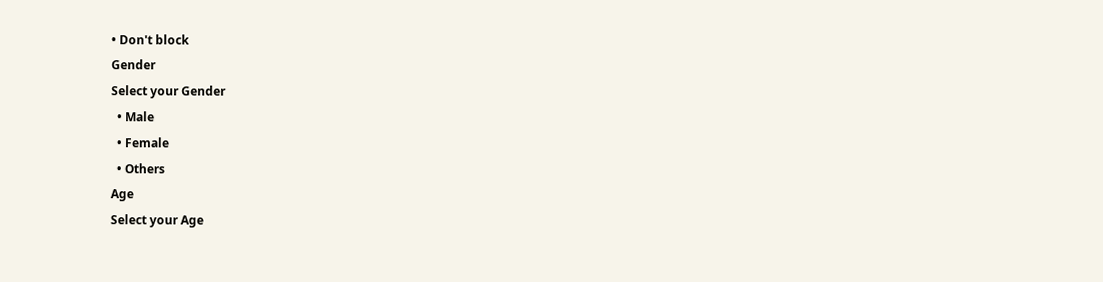• Don't block
Gender
Select your Gender
  • Male
  • Female
  • Others
Age
Select your Age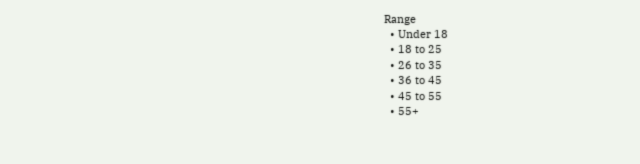Range
  • Under 18
  • 18 to 25
  • 26 to 35
  • 36 to 45
  • 45 to 55
  • 55+